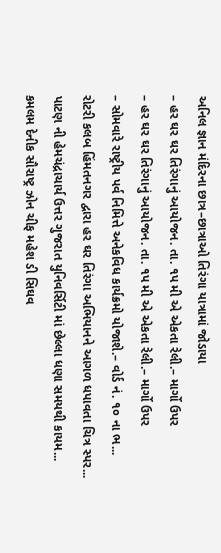અનિલ જ્ઞાન મંદિરના છાત્ર–છાત્રાઓ તિરંગા યાત્રામાં જોડાયા
– હર ઘર ઘર તિરંગાનું આયોજન. તા. ૧પ મી એ એકતા રેલી.– માર્ગો ઉપર
– હર ઘર ઘર તિરંગાનું આયોજન. તા. ૧પ મી એ એકતા રેલી.– માર્ગો ઉપર
– સોમવારે રાષ્ટ્રીય પર્વ નિમિત્તે અનેકવિધ કાર્યક્રમો યોજાશે.– વોર્ડ નં. ૧૦ ના ભ...
રોટરી કલબ હિંમતનગર દ્વારા હર ઘર તિરંગા અભિયાનને આગળ ધપાવતા ચિત્ર સ્પર...
પાટણ ની હેમચંદ્રાચાર્ય ઉત્તર ગુજરાત યુનિવર્સિટી માં છેલ્લા ધણા સમયથી કાયમ...
કમલમ દેનીક સૌરાષ્ટ્ર ઝોન ચીફ મહેશ ડી સિઘવ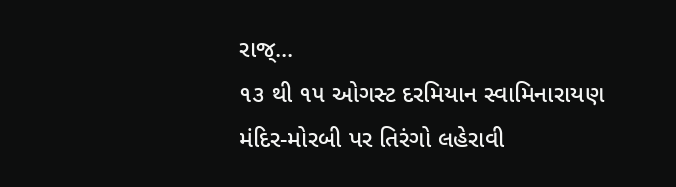રાજ્...
૧૩ થી ૧૫ ઓગસ્ટ દરમિયાન સ્વામિનારાયણ મંદિર-મોરબી પર તિરંગો લહેરાવી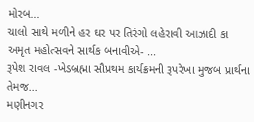મોરબ...
ચાલો સાથે મળીને હર ઘર પર તિરંગો લહેરાવી આઝાદી કા અમૃત મહોત્સવને સાર્થક બનાવીએ- ...
રૂપેશ રાવલ -ખેડબ્રહ્મા સૌપ્રથમ કાર્યક્રમની રૂપરેખા મુજબ પ્રાર્થના તેમજ...
મણીનગર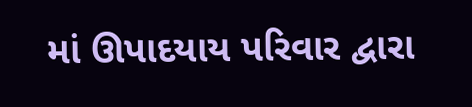માં ઊપાદયાય પરિવાર દ્વારા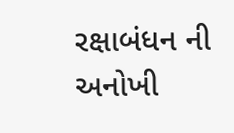રક્ષાબંધન ની અનોખી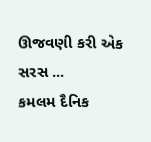ઊજવણી કરી એક સરસ ...
કમલમ દૈનિક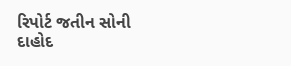રિપોર્ટ જતીન સોની દાહોદ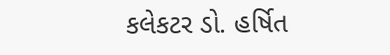કલેકટર ડો. હર્ષિત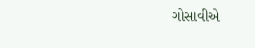ગોસાવીએ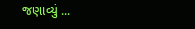જણાવ્યું ...